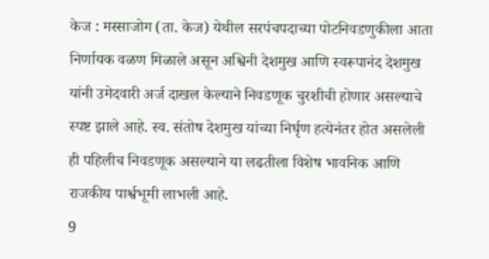केज : मस्साजोग (ता. केज) येथील सरपंचपदाच्या पोटनिवडणुकीला आता निर्णायक वळण मिळाले असून अश्विनी देशमुख आणि स्वरूपानंद देशमुख यांनी उमेदवारी अर्ज दाखल केल्याने निवडणूक चुरशीची होणार असल्याचे स्पष्ट झाले आहे. स्व. संतोष देशमुख यांच्या निर्घृण हत्येनंतर होत असलेली ही पहिलीच निवडणूक असल्याने या लढतीला विशेष भावनिक आणि राजकीय पार्श्वभूमी लाभली आहे.
9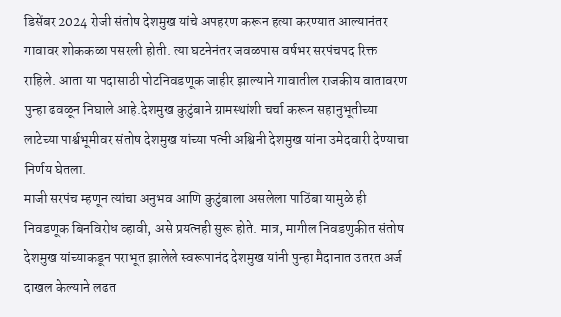डिसेंबर 2024 रोजी संतोष देशमुख यांचे अपहरण करून हत्या करण्यात आल्यानंतर गावावर शोककळा पसरली होती. त्या घटनेनंतर जवळपास वर्षभर सरपंचपद रिक्त राहिले. आता या पदासाठी पोटनिवडणूक जाहीर झाल्याने गावातील राजकीय वातावरण पुन्हा ढवळून निघाले आहे.देशमुख कुटुंबाने ग्रामस्थांशी चर्चा करून सहानुभूतीच्या लाटेच्या पार्श्वभूमीवर संतोष देशमुख यांच्या पत्नी अश्विनी देशमुख यांना उमेदवारी देण्याचा निर्णय घेतला.
माजी सरपंच म्हणून त्यांचा अनुभव आणि कुटुंबाला असलेला पाठिंबा यामुळे ही निवडणूक बिनविरोध व्हावी, असे प्रयत्नही सुरू होते. मात्र, मागील निवडणुकीत संतोष देशमुख यांच्याकडून पराभूत झालेले स्वरूपानंद देशमुख यांनी पुन्हा मैदानात उतरत अर्ज दाखल केल्याने लढत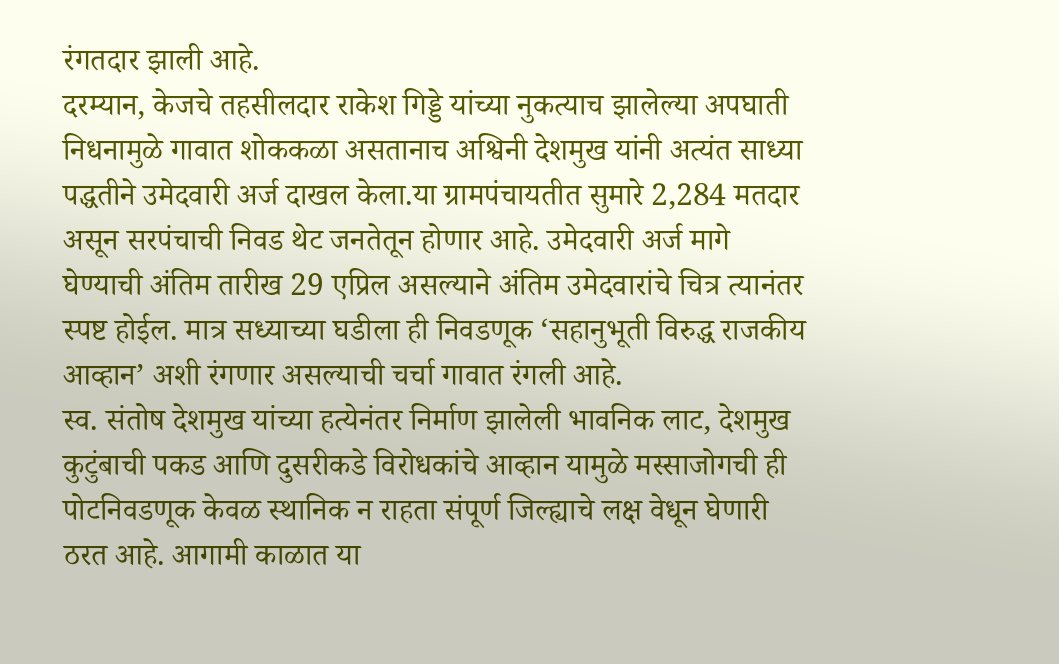रंगतदार झाली आहे.
दरम्यान, केजचे तहसीलदार राकेश गिड्डे यांच्या नुकत्याच झालेल्या अपघाती निधनामुळे गावात शोककळा असतानाच अश्विनी देशमुख यांनी अत्यंत साध्या पद्धतीने उमेदवारी अर्ज दाखल केला.या ग्रामपंचायतीत सुमारे 2,284 मतदार असून सरपंचाची निवड थेट जनतेतून होणार आहे. उमेदवारी अर्ज मागे घेण्याची अंतिम तारीख 29 एप्रिल असल्याने अंतिम उमेदवारांचे चित्र त्यानंतर स्पष्ट होईल. मात्र सध्याच्या घडीला ही निवडणूक ‘सहानुभूती विरुद्ध राजकीय आव्हान’ अशी रंगणार असल्याची चर्चा गावात रंगली आहे.
स्व. संतोष देशमुख यांच्या हत्येनंतर निर्माण झालेली भावनिक लाट, देशमुख कुटुंबाची पकड आणि दुसरीकडे विरोधकांचे आव्हान यामुळे मस्साजोगची ही पोटनिवडणूक केवळ स्थानिक न राहता संपूर्ण जिल्ह्याचे लक्ष वेधून घेणारी ठरत आहे. आगामी काळात या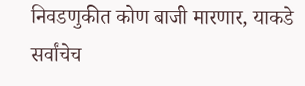निवडणुकीत कोण बाजी मारणार, याकडे सर्वांचेच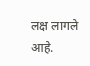लक्ष लागले आहे.